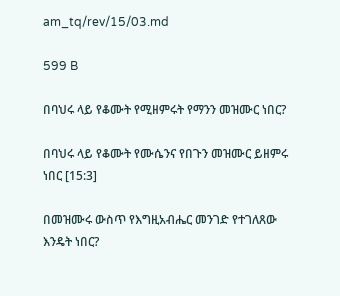am_tq/rev/15/03.md

599 B

በባህሩ ላይ የቆሙት የሚዘምሩት የማንን መዝሙር ነበር?

በባህሩ ላይ የቆሙት የሙሴንና የበጉን መዝሙር ይዘምሩ ነበር [15:3]

በመዝሙሩ ውስጥ የእግዚአብሔር መንገድ የተገለጸው እንዴት ነበር?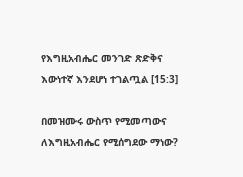የእግዚአብሔር መንገድ ጽድቅና እውነተኛ እንደሆነ ተገልጧል [15:3]

በመዝሙሩ ውስጥ የሚመጣውና ለእግዚአብሔር የሚሰግደው ማነው?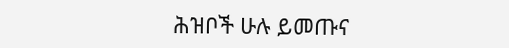ሕዝቦች ሁሉ ይመጡና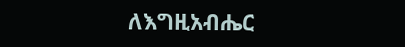ለእግዚአብሔር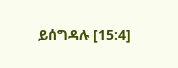ይሰግዳሉ [15:4]